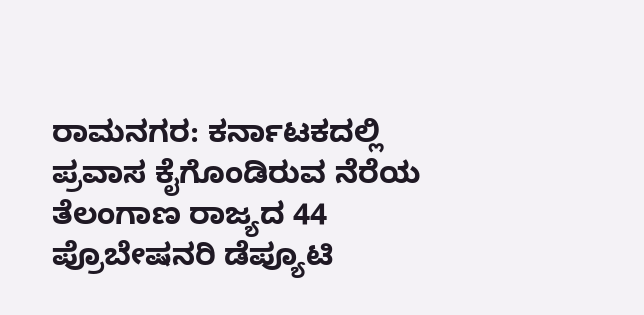ರಾಮನಗರ: ಕರ್ನಾಟಕದಲ್ಲಿ ಪ್ರವಾಸ ಕೈಗೊಂಡಿರುವ ನೆರೆಯ ತೆಲಂಗಾಣ ರಾಜ್ಯದ 44 ಪ್ರೊಬೇಷನರಿ ಡೆಪ್ಯೂಟಿ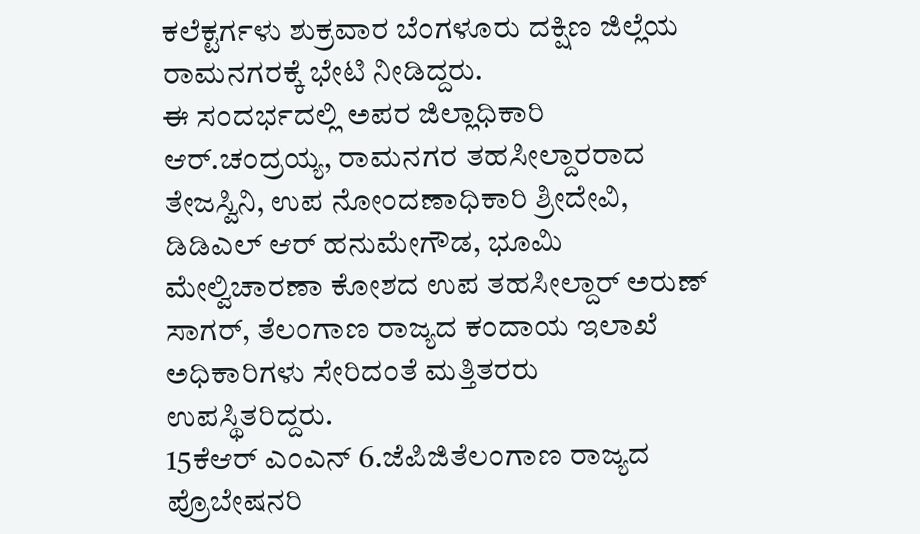ಕಲೆಕ್ಟರ್ಗಳು ಶುಕ್ರವಾರ ಬೆಂಗಳೂರು ದಕ್ಷಿಣ ಜಿಲ್ಲೆಯ ರಾಮನಗರಕ್ಕೆ ಭೇಟಿ ನೀಡಿದ್ದರು.
ಈ ಸಂದರ್ಭದಲ್ಲಿ ಅಪರ ಜಿಲ್ಲಾಧಿಕಾರಿ ಆರ್.ಚಂದ್ರಯ್ಯ, ರಾಮನಗರ ತಹಸೀಲ್ದಾರರಾದ ತೇಜಸ್ವಿನಿ, ಉಪ ನೋಂದಣಾಧಿಕಾರಿ ಶ್ರೀದೇವಿ, ಡಿಡಿಎಲ್ ಆರ್ ಹನುಮೇಗೌಡ, ಭೂಮಿ ಮೇಲ್ವಿಚಾರಣಾ ಕೋಶದ ಉಪ ತಹಸೀಲ್ದಾರ್ ಅರುಣ್ ಸಾಗರ್, ತೆಲಂಗಾಣ ರಾಜ್ಯದ ಕಂದಾಯ ಇಲಾಖೆ ಅಧಿಕಾರಿಗಳು ಸೇರಿದಂತೆ ಮತ್ತಿತರರು ಉಪಸ್ಥಿತರಿದ್ದರು.
15ಕೆಆರ್ ಎಂಎನ್ 6.ಜೆಪಿಜಿತೆಲಂಗಾಣ ರಾಜ್ಯದ ಪ್ರೊಬೇಷನರಿ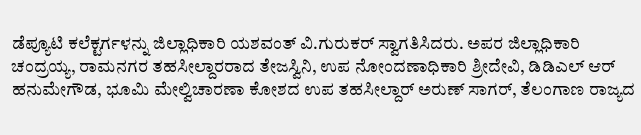ಡೆಪ್ಯೂಟಿ ಕಲೆಕ್ಟರ್ಗಳನ್ನು ಜಿಲ್ಲಾಧಿಕಾರಿ ಯಶವಂತ್ ವಿ.ಗುರುಕರ್ ಸ್ವಾಗತಿಸಿದರು. ಅಪರ ಜಿಲ್ಲಾಧಿಕಾರಿ ಚಂದ್ರಯ್ಯ, ರಾಮನಗರ ತಹಸೀಲ್ದಾರರಾದ ತೇಜಸ್ವಿನಿ, ಉಪ ನೋಂದಣಾಧಿಕಾರಿ ಶ್ರೀದೇವಿ, ಡಿಡಿಎಲ್ ಆರ್ ಹನುಮೇಗೌಡ, ಭೂಮಿ ಮೇಲ್ವಿಚಾರಣಾ ಕೋಶದ ಉಪ ತಹಸೀಲ್ದಾರ್ ಅರುಣ್ ಸಾಗರ್, ತೆಲಂಗಾಣ ರಾಜ್ಯದ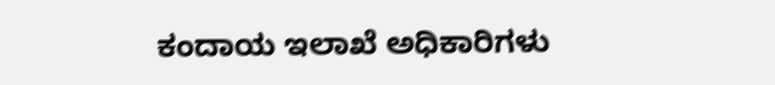ಕಂದಾಯ ಇಲಾಖೆ ಅಧಿಕಾರಿಗಳು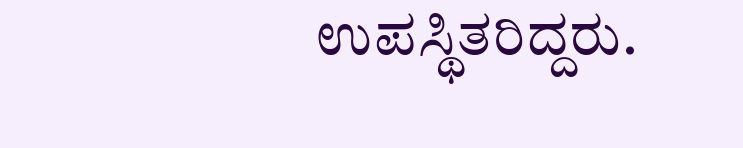ಉಪಸ್ಥಿತರಿದ್ದರು.